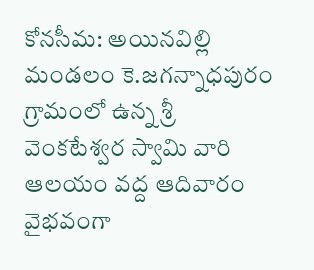కోనసీమ: అయినవిల్లి మండలం కె.జగన్నాధపురం గ్రామంలో ఉన్న శ్రీ వెంకటేశ్వర స్వామి వారి ఆలయం వద్ద ఆదివారం వైభవంగా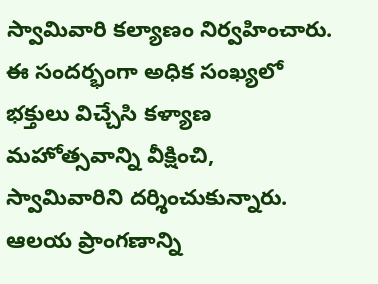స్వామివారి కల్యాణం నిర్వహించారు. ఈ సందర్భంగా అధిక సంఖ్యలో భక్తులు విచ్చేసి కళ్యాణ మహోత్సవాన్ని వీక్షించి, స్వామివారిని దర్శించుకున్నారు. ఆలయ ప్రాంగణాన్ని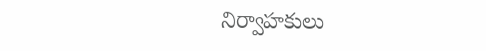నిర్వాహకులు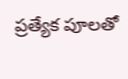ప్రత్యేక పూలతో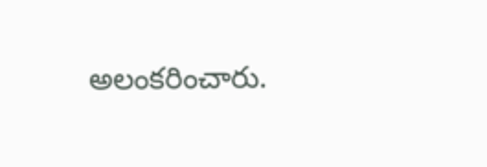అలంకరించారు.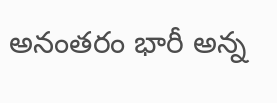అనంతరం భారీ అన్న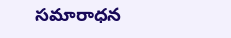సమారాధన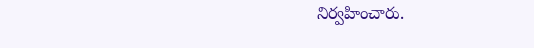నిర్వహించారు.